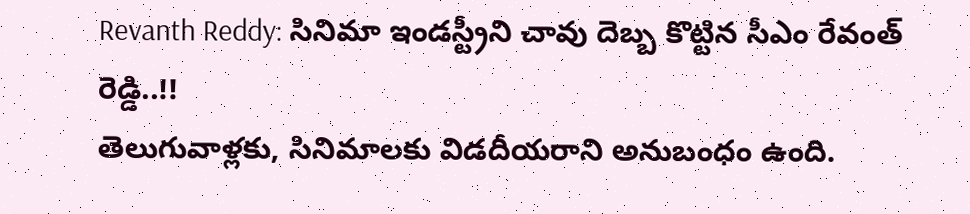Revanth Reddy: సినిమా ఇండస్ట్రీని చావు దెబ్బ కొట్టిన సీఎం రేవంత్ రెడ్డి..!!
తెలుగువాళ్లకు, సినిమాలకు విడదీయరాని అనుబంధం ఉంది.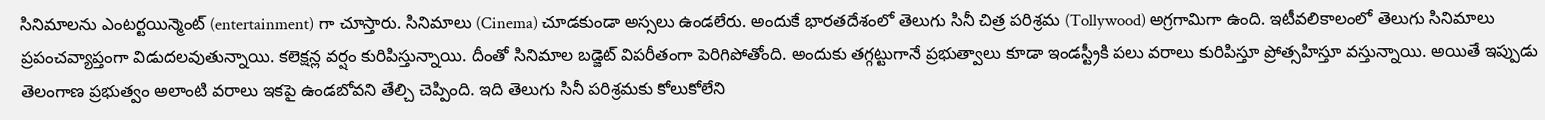సినిమాలను ఎంటర్టయిన్మెంట్ (entertainment) గా చూస్తారు. సినిమాలు (Cinema) చూడకుండా అస్సలు ఉండలేరు. అందుకే భారతదేశంలో తెలుగు సినీ చిత్ర పరిశ్రమ (Tollywood) అగ్రగామిగా ఉంది. ఇటీవలికాలంలో తెలుగు సినిమాలు ప్రపంచవ్యాప్తంగా విడుదలవుతున్నాయి. కలెక్షన్ల వర్షం కురిపిస్తున్నాయి. దీంతో సినిమాల బడ్జెట్ విపరీతంగా పెరిగిపోతోంది. అందుకు తగ్గట్టుగానే ప్రభుత్వాలు కూడా ఇండస్ట్రీకి పలు వరాలు కురిపిస్తూ ప్రోత్సహిస్తూ వస్తున్నాయి. అయితే ఇప్పుడు తెలంగాణ ప్రభుత్వం అలాంటి వరాలు ఇకపై ఉండబోవని తేల్చి చెప్పింది. ఇది తెలుగు సినీ పరిశ్రమకు కోలుకోలేని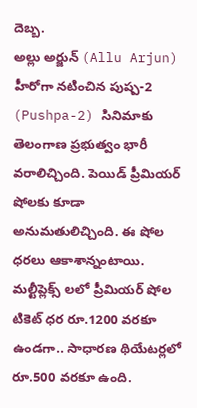దెబ్బ.
అల్లు అర్జున్ (Allu Arjun) హీరోగా నటించిన పుష్ప-2 (Pushpa-2) సినిమాకు తెలంగాణ ప్రభుత్వం భారీ వరాలిచ్చింది. పెయిడ్ ప్రీమియర్ షోలకు కూడా అనుమతులిచ్చింది. ఈ షోల ధరలు ఆకాశాన్నంటాయి. మల్టీప్లెక్స్ లలో ప్రీమియర్ షోల టికెట్ ధర రూ.1200 వరకూ ఉండగా.. సాధారణ థియేటర్లలో రూ.500 వరకూ ఉంది.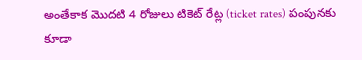అంతేకాక మొదటి 4 రోజులు టికెట్ రేట్ల (ticket rates) పంపునకు కూడా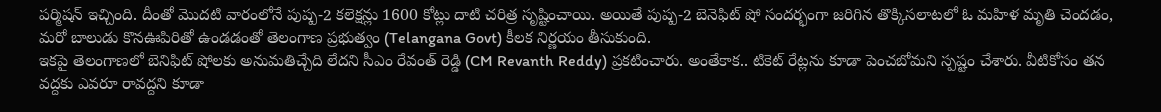పర్మిషన్ ఇచ్చింది. దీంతో మొదటి వారంలోనే పుష్ప-2 కలెక్షన్లు 1600 కోట్లు దాటి చరిత్ర సృష్టించాయి. అయితే పుష్ప-2 బెనెఫిట్ షో సందర్భంగా జరిగిన తొక్కిసలాటలో ఓ మహిళ మృతి చెందడం, మరో బాలుడు కొనఊపిరితో ఉండడంతో తెలంగాణ ప్రభుత్వం (Telangana Govt) కీలక నిర్ణయం తీసుకుంది.
ఇకపై తెలంగాణలో బెనిఫిట్ షోలకు అనుమతిచ్చేది లేదని సీఎం రేవంత్ రెడ్డి (CM Revanth Reddy) ప్రకటించారు. అంతేకాక.. టికెట్ రేట్లను కూడా పెంచబోమని స్పష్టం చేశారు. వీటికోసం తన వద్దకు ఎవరూ రావద్దని కూడా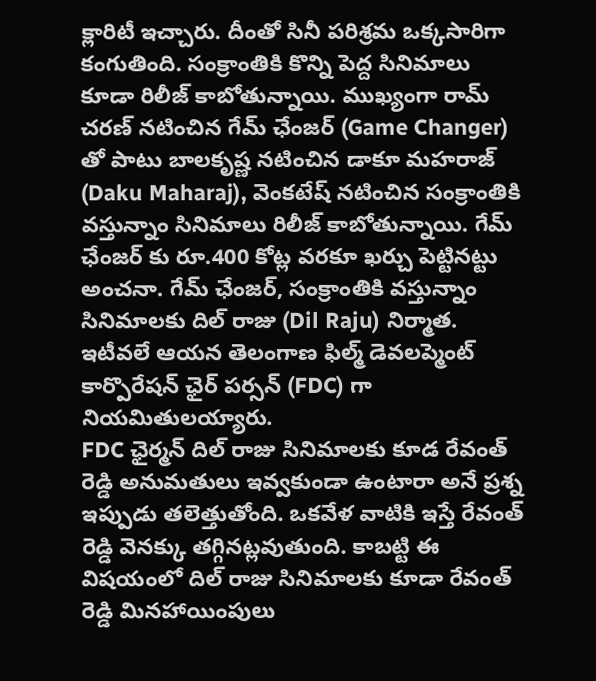క్లారిటీ ఇచ్చారు. దీంతో సినీ పరిశ్రమ ఒక్కసారిగా కంగుతింది. సంక్రాంతికి కొన్ని పెద్ద సినిమాలు కూడా రిలీజ్ కాబోతున్నాయి. ముఖ్యంగా రామ్ చరణ్ నటించిన గేమ్ ఛేంజర్ (Game Changer) తో పాటు బాలకృష్ణ నటించిన డాకూ మహరాజ్ (Daku Maharaj), వెంకటేష్ నటించిన సంక్రాంతికి వస్తున్నాం సినిమాలు రిలీజ్ కాబోతున్నాయి. గేమ్ ఛేంజర్ కు రూ.400 కోట్ల వరకూ ఖర్చు పెట్టినట్టు అంచనా. గేమ్ ఛేంజర్, సంక్రాంతికి వస్తున్నాం సినిమాలకు దిల్ రాజు (Dil Raju) నిర్మాత. ఇటీవలే ఆయన తెలంగాణ ఫిల్మ్ డెవలప్మెంట్ కార్పొరేషన్ ఛైర్ పర్సన్ (FDC) గా నియమితులయ్యారు.
FDC ఛైర్మన్ దిల్ రాజు సినిమాలకు కూడ రేవంత్ రెడ్డి అనుమతులు ఇవ్వకుండా ఉంటారా అనే ప్రశ్న ఇప్పుడు తలెత్తుతోంది. ఒకవేళ వాటికి ఇస్తే రేవంత్ రెడ్డి వెనక్కు తగ్గినట్లవుతుంది. కాబట్టి ఈ విషయంలో దిల్ రాజు సినిమాలకు కూడా రేవంత్ రెడ్డి మినహాయింపులు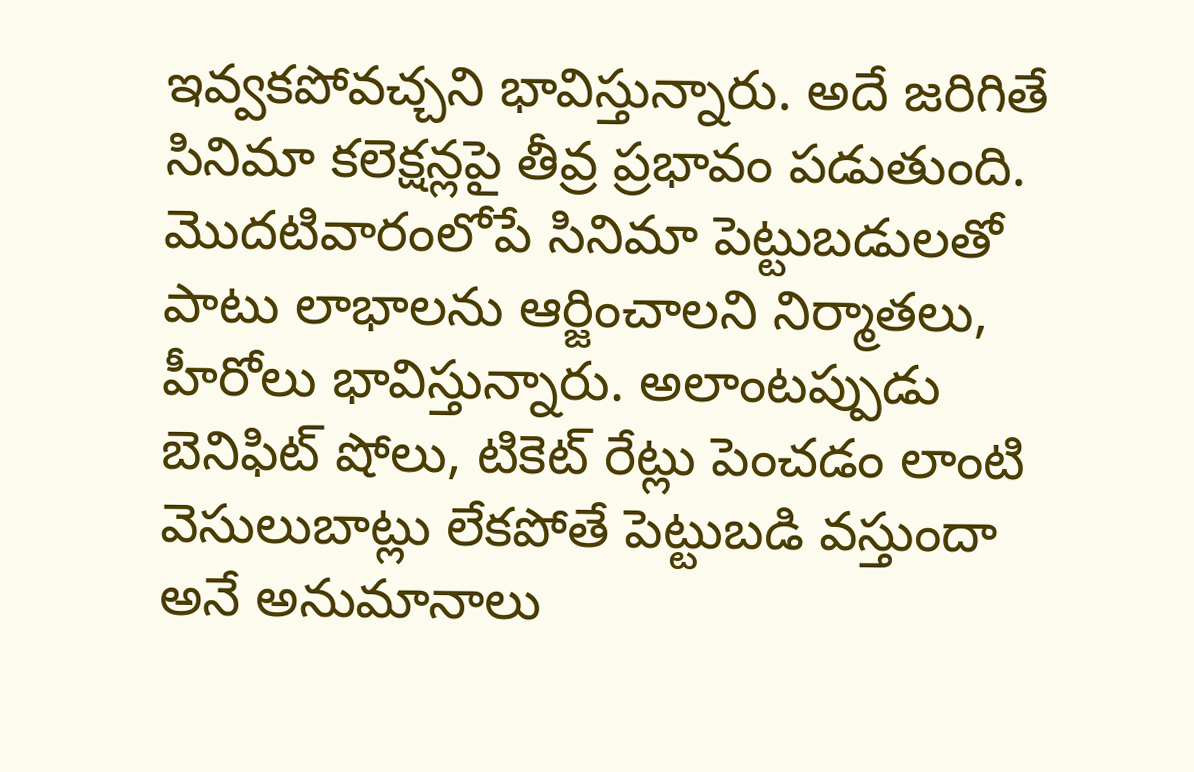ఇవ్వకపోవచ్చని భావిస్తున్నారు. అదే జరిగితే సినిమా కలెక్షన్లపై తీవ్ర ప్రభావం పడుతుంది. మొదటివారంలోపే సినిమా పెట్టుబడులతో పాటు లాభాలను ఆర్జించాలని నిర్మాతలు, హీరోలు భావిస్తున్నారు. అలాంటప్పుడు బెనిఫిట్ షోలు, టికెట్ రేట్లు పెంచడం లాంటి వెసులుబాట్లు లేకపోతే పెట్టుబడి వస్తుందా అనే అనుమానాలు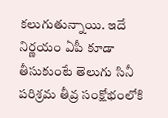కలుగుతున్నాయి. ఇదే నిర్ణయం ఏపీ కూడా తీసుకుంటే తెలుగు సినీ పరిశ్రమ తీవ్ర సంక్షోభంలోకి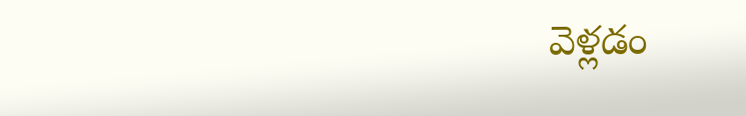వెళ్లడం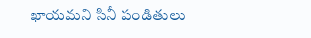ఖాయమని సినీ పండితులు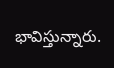భావిస్తున్నారు.